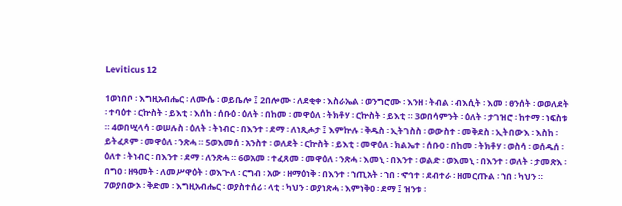Leviticus 12

1ወነበቦ ፡ እግዚአብሔር ፡ ለሙሴ ፡ ወይቤሎ ፤ 2በሎሙ ፡ ለደቂቀ ፡ እስራኤል ፡ ወንግሮሙ ፡ እንዘ ፡ ትብል ፡ ብእሲት ፡ እመ ፡ ፀንሰት ፡ ወወለደት ፡ ተባዕተ ፡ ርኵስት ፡ ይእቲ ፡ እሰከ ፡ ሰቡዕ ፡ ዕለት ፡ በከመ ፡ መዋዕለ ፡ ትክቶሃ ፡ ርኵስት ፡ ይእቲ ። 3ወበሳምንት ፡ ዕለት ፡ ታገዝሮ ፡ ከተማ ፡ ነፍስቱ ። 4ወበሢላሳ ፡ ወሠሉስ ፡ ዕለት ፡ ትነብር ፡ በእንተ ፡ ደማ ፡ ለነጺሖታ ፤ እምኵሉ ፡ ቅዱስ ፡ ኢትገስስ ፡ ወውስተ ፡ መቅደስ ፡ ኢትበውእ ፡ እስከ ፡ ይትፈጾም ፡ መዋዕለ ፡ ንጽሓ ። 5ወእመሰ ፡ አንስተ ፡ ወለደት ፡ ርኵስት ፡ ይእቲ ፡ መዋዕለ ፡ ክልኤተ ፡ ሰቡዐ ፡ በከመ ፡ ትክቶሃ ፡ ወስሳ ፡ ወሰዱሰ ፡ ዕለተ ፡ ትነብር ፡ በእንተ ፡ ደማ ፡ ለንጽሓ ። 6ወአመ ፡ ተፈጸመ ፡ መዋዕለ ፡ ንጽሓ ፡ እመኒ ፡ በእንተ ፡ ወልድ ፡ ወእመኒ ፡ በእንተ ፡ ወለት ፡ ታመጽእ ፡ በግዐ ፡ ዘዓመት ፡ ለመሥዋዕት ፡ ወእጕለ ፡ ርግብ ፡ አው ፡ ዘማዕነቅ ፡ በእንተ ፡ ኀጢአት ፡ ኀበ ፡ ኆኅተ ፡ ደብተራ ፡ ዘመርጡል ፡ ኀበ ፡ ካህን ። 7ወያበውኦ ፡ ቅድመ ፡ እግዚአብሔር ፡ ወያስተሰሪ ፡ ላቲ ፡ ካህን ፡ ወያነጽሓ ፡ እምነቅዐ ፡ ደማ ፤ ዝንቱ ፡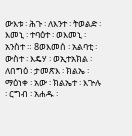ውእቱ ፡ ሕጉ ፡ ለእንተ ፡ ትወልድ ፡ እመኒ ፡ ተባዕተ ፡ ወእመኒ ፡ አንስተ ። 8ወእመሰ ፡ አልባቲ ፡ ውስተ ፡ እዴሃ ፡ ወኢተአክል ፡ ለበግዕ ፡ ታመጽእ ፡ ክልኤ ፡ ማዕነቀ ፡ አው ፡ ክልኤተ ፡ እጕሉ ፡ ርግብ ፡ አሐዱ ፡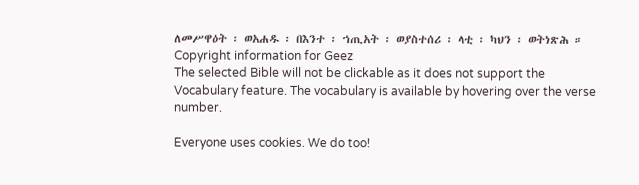ለመሥዋዕት ፡ ወአሐዱ ፡ በእንተ ፡ ኀጢአት ፡ ወያስተሰሪ ፡ ላቲ ፡ ካህን ፡ ወትነጽሕ ።
Copyright information for Geez
The selected Bible will not be clickable as it does not support the Vocabulary feature. The vocabulary is available by hovering over the verse number.

Everyone uses cookies. We do too!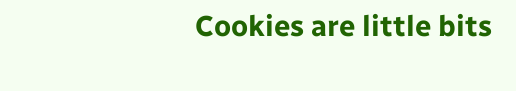Cookies are little bits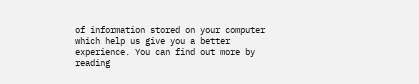of information stored on your computer which help us give you a better experience. You can find out more by reading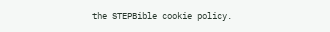the STEPBible cookie policy.